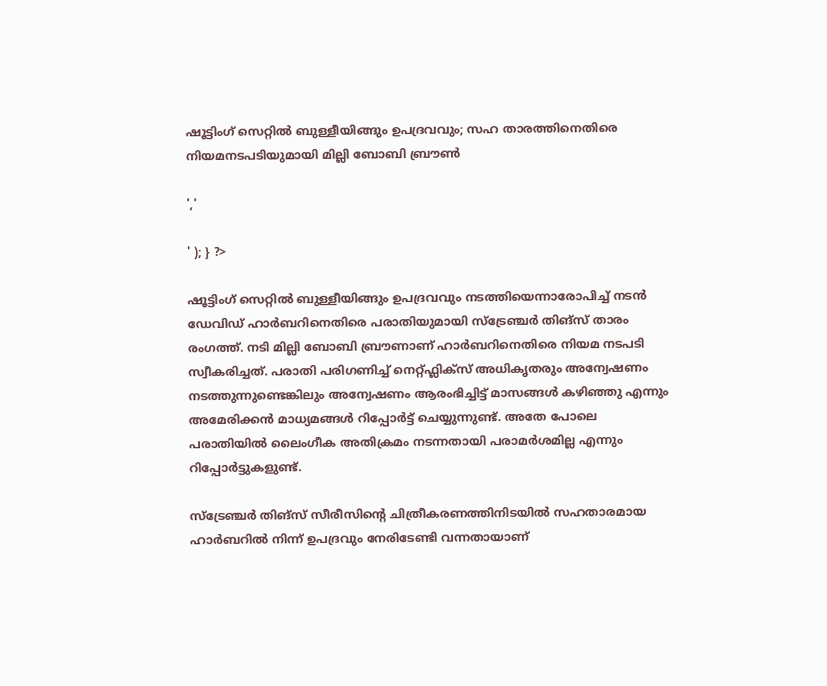ഷൂട്ടിംഗ് സെറ്റിൽ ബുള്ളീയിങ്ങും ഉപദ്രവവും; സഹ താരത്തിനെതിരെ നിയമനടപടിയുമായി മില്ലി ബോബി ബ്രൗൺ

','

' ); } ?>

ഷൂട്ടിംഗ് സെറ്റിൽ ബുള്ളീയിങ്ങും ഉപദ്രവവും നടത്തിയെന്നാരോപിച്ച് നടൻ ഡേവിഡ് ഹാർബറിനെതിരെ പരാതിയുമായി സ്‌ട്രേഞ്ചർ തിങ്‌സ് താരം രംഗത്ത്. നടി മില്ലി ബോബി ബ്രൗണാണ് ഹാർബറിനെതിരെ നിയമ നടപടി സ്വീകരിച്ചത്. പരാതി പരിഗണിച്ച് നെറ്റ്ഫ്ലിക്സ് അധികൃതരും അന്വേഷണം നടത്തുന്നുണ്ടെങ്കിലും അന്വേഷണം ആരംഭിച്ചിട്ട് മാസങ്ങൾ കഴിഞ്ഞു എന്നും അമേരിക്കൻ മാധ്യമങ്ങൾ റിപ്പോർട്ട് ചെയ്യുന്നുണ്ട്. അതേ പോലെ പരാതിയിൽ ലൈംഗീക അതിക്രമം നടന്നതായി പരാമർശമില്ല എന്നും റിപ്പോർട്ടുകളുണ്ട്.

സ്‌ട്രേഞ്ചർ തിങ്‌സ് സീരീസിന്റെ ചിത്രീകരണത്തിനിടയിൽ സഹതാരമായ ഹാർബറിൽ നിന്ന് ഉപദ്രവും നേരിടേണ്ടി വന്നതായാണ്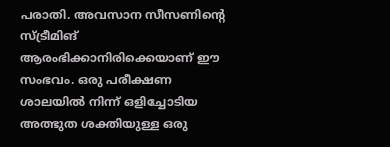പരാതി. അവസാന സീസണിന്റെ സ്ട്രീമിങ് ആരംഭിക്കാനിരിക്കെയാണ് ഈ സംഭവം. ഒരു പരീക്ഷണ ശാലയിൽ നിന്ന് ഒളിച്ചോടിയ അത്ഭുത ശക്തിയുള്ള ഒരു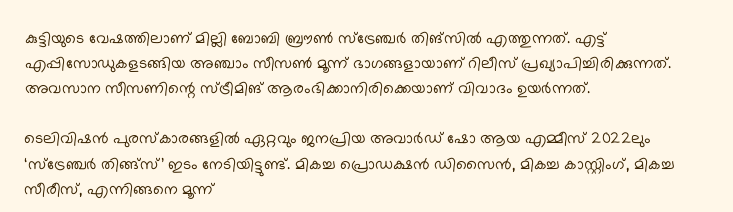കുട്ടിയുടെ വേഷത്തിലാണ് മില്ലി ബോബി ബ്രൗൺ സ്‌ട്രേഞ്ചർ തിങ്‌സിൽ എത്തുന്നത്. എട്ട് എപ്പിസോഡുകളടങ്ങിയ അഞ്ചാം സീസൺ മൂന്ന് ഭാഗങ്ങളായാണ് റിലീസ് പ്രഖ്യാപിച്ചിരിക്കുന്നത്. അവസാന സീസണിന്റെ സ്ട്രീമിങ് ആരംഭിക്കാനിരിക്കെയാണ് വിവാദം ഉയർന്നത്.

ടെലിവിഷൻ പുരസ്കാരങ്ങളിൽ ഏറ്റവും ജനപ്രിയ അവാർഡ് ഷോ ആയ എമ്മീസ് 2022ലും ‘സ്ട്രേഞ്ചർ തിങ്ങ്സ്’ ഇടം നേടിയിട്ടുണ്ട്. മികച്ച പ്രൊഡക്ഷൻ ഡിസൈൻ, മികച്ച കാസ്റ്റിംഗ്, മികച്ച സീരീസ്, എന്നിങ്ങനെ മൂന്ന്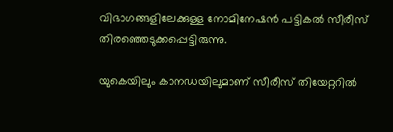വിഭാഗങ്ങളിലേക്കുള്ള നോമിനേഷൻ പട്ടികൽ സീരീസ് തിരഞ്ഞെടുക്കപ്പെട്ടിരുന്നു.

യുകെയിലും കാനഡയിലുമാണ് സീരീസ് തിയേറ്ററിൽ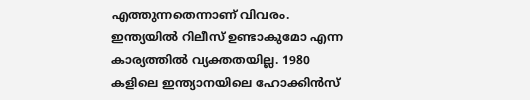എത്തുന്നതെന്നാണ് വിവരം. ഇന്ത്യയിൽ റിലീസ് ഉണ്ടാകുമോ എന്ന കാര്യത്തിൽ വ്യക്തതയില്ല. 1980 കളിലെ ഇന്ത്യാനയിലെ ഹോക്കിൻസ്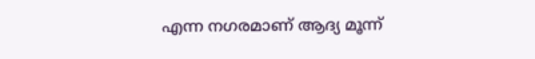എന്ന നഗരമാണ് ആദ്യ മൂന്ന്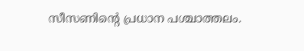സീസണിന്റെ പ്രധാന പശ്ചാത്തലം.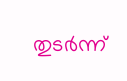തുടർന്ന്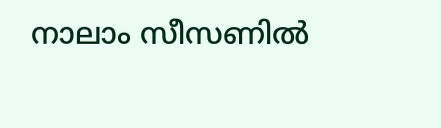നാലാം സീസണിൽ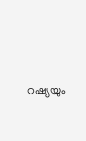റഷ്യയും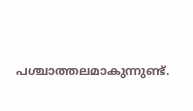പശ്ചാത്തലമാകുന്നുണ്ട്.